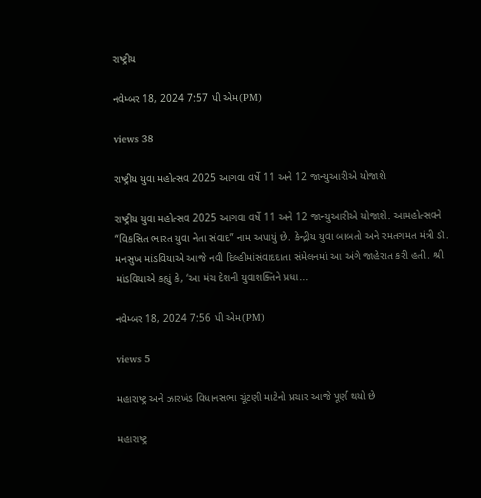રાષ્ટ્રીય

નવેમ્બર 18, 2024 7:57 પી એમ(PM)

views 38

રાષ્ટ્રીય યુવા મહોત્સવ 2025 આગવા વર્ષે 11 અને 12 જાન્યુઆરીએ યોજાશે

રાષ્ટ્રીય યુવા મહોત્સવ 2025 આગવા વર્ષે 11 અને 12 જાન્યુઆરીએ યોજાશે. આમહોત્સવને “વિકસિત ભારત યુવા નેતા સંવાદ” નામ અપાયું છે. કેન્દ્રીય યુવા બાબતો અને રમતગમત મંત્રી ડૉ. મનસુખ માંડવિયાએ આજે નવી દિલ્હીમાંસંવાદદાતા સંમેલનમાં આ અંગે જાહેરાત કરી હતી. શ્રી માંડવિયાએ કહ્યું કે, ‘આ મંચ દેશની યુવાશક્તિને પ્રધા...

નવેમ્બર 18, 2024 7:56 પી એમ(PM)

views 5

મહારાષ્ટ્ર અને ઝારખંડ વિધાનસભા ચૂંટણી માટેનો પ્રચાર આજે પૂર્ણ થયો છે

મહારાષ્ટ્ર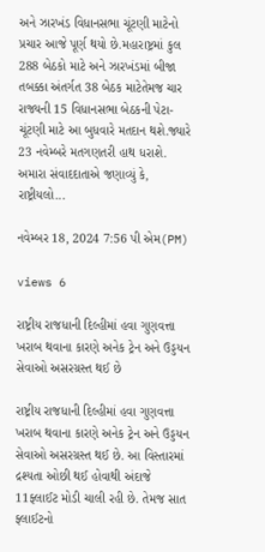અને ઝારખંડ વિધાનસભા ચૂંટણી માટેનો પ્રચાર આજે પૂર્ણ થયો છે.મહારાષ્ટ્રમાં કુલ 288 બેઠકો માટે અને ઝારખંડમાં બીજા તબક્કા અંતર્ગત 38 બેઠક માટેતેમજ ચાર રાજ્યની 15 વિધાનસભા બેઠકની પેટા-ચૂંટણી માટે આ બુધવારે મતદાન થશે.જ્યારે 23 નવેમ્બરે મતગણતરી હાથ ધરાશે. અમારા સંવાદદાતાએ જણાવ્યું કે, રાષ્ટ્રીયલો...

નવેમ્બર 18, 2024 7:56 પી એમ(PM)

views 6

રાષ્ટ્રીય રાજધાની દિલ્હીમાં હવા ગુણવત્તા ખરાબ થવાના કારણે અનેક ટ્રેન અને ઉડ્ડયન સેવાઓ અસરગ્રસ્ત થઈ છે

રાષ્ટ્રીય રાજધાની દિલ્હીમાં હવા ગુણવત્તા ખરાબ થવાના કારણે અનેક ટ્રેન અને ઉડ્ડયન સેવાઓ અસરગ્રસ્ત થઈ છે. આ વિસ્તારમાં દ્રશ્યતા ઓછી થઈ હોવાથી અંદાજે 11ફ્લાઈટ મોડી ચાલી રહી છે. તેમજ સાત ફ્લાઈટનો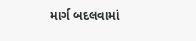માર્ગ બદલવામાં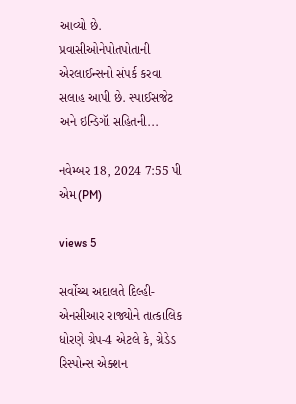આવ્યો છે. પ્રવાસીઓનેપોતપોતાની એરલાઈન્સનો સંપર્ક કરવા સલાહ આપી છે. સ્પાઈસજેટ અને ઇન્ડિગૉ સહિતની...

નવેમ્બર 18, 2024 7:55 પી એમ(PM)

views 5

સર્વોચ્ચ અદાલતે દિલ્હી-એનસીઆર રાજ્યોને તાત્કાલિક ધોરણે ગ્રેપ-4 એટલે કે, ગ્રેડેડ રિસ્પોન્સ એક્શન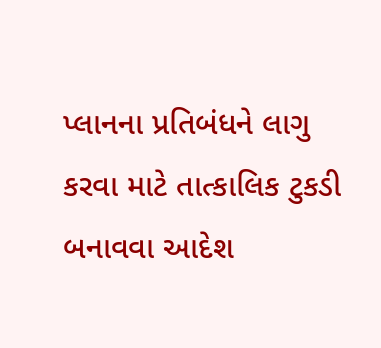પ્લાનના પ્રતિબંધને લાગુ કરવા માટે તાત્કાલિક ટુકડી બનાવવા આદેશ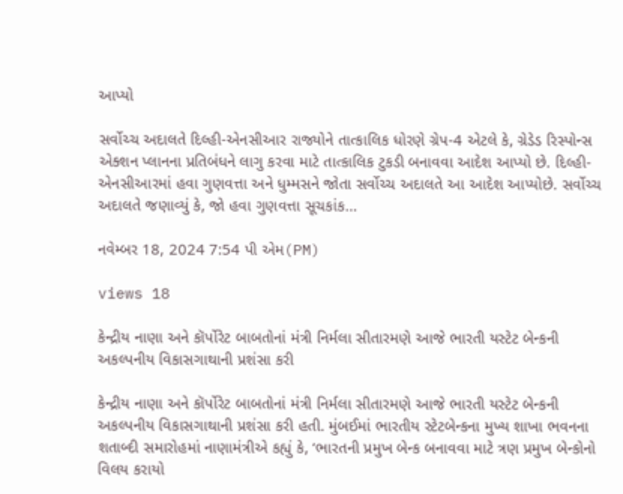આપ્યો

સર્વોચ્ચ અદાલતે દિલ્હી-એનસીઆર રાજ્યોને તાત્કાલિક ધોરણે ગ્રેપ-4 એટલે કે, ગ્રેડેડ રિસ્પોન્સ એક્શન પ્લાનના પ્રતિબંધને લાગુ કરવા માટે તાત્કાલિક ટુકડી બનાવવા આદેશ આપ્યો છે. દિલ્હી-એનસીઆરમાં હવા ગુણવત્તા અને ધુમ્મસને જોતા સર્વોચ્ચ અદાલતે આ આદેશ આપ્યોછે. સર્વોચ્ચ અદાલતે જણાવ્યું કે, જો હવા ગુણવત્તા સૂચકાંક...

નવેમ્બર 18, 2024 7:54 પી એમ(PM)

views 18

કેન્દ્રીય નાણા અને કૉર્પોરેટ બાબતોનાં મંત્રી નિર્મલા સીતારમણે આજે ભારતી યસ્ટેટ બેન્કની અકલ્પનીય વિકાસગાથાની પ્રશંસા કરી

કેન્દ્રીય નાણા અને કૉર્પોરેટ બાબતોનાં મંત્રી નિર્મલા સીતારમણે આજે ભારતી યસ્ટેટ બેન્કની અકલ્પનીય વિકાસગાથાની પ્રશંસા કરી હતી. મુંબઈમાં ભારતીય સ્ટેટબેન્કના મુખ્ય શાખા ભવનના શતાબ્દી સમારોહમાં નાણામંત્રીએ કહ્યું કે, ‘ભારતની પ્રમુખ બેન્ક બનાવવા માટે ત્રણ પ્રમુખ બેન્કોનો વિલય કરાયો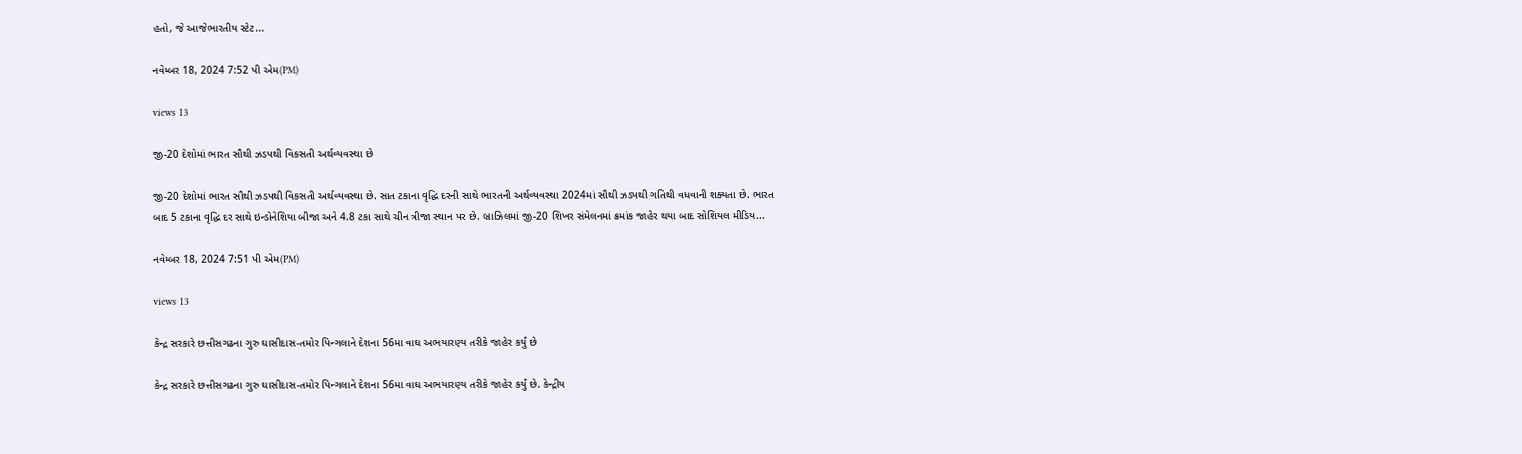હતો, જે આજેભારતીય સ્ટેટ...

નવેમ્બર 18, 2024 7:52 પી એમ(PM)

views 13

જી-20 દેશોમાં ભારત સૌથી ઝડપથી વિકસતી અર્થવ્યવસ્થા છે

જી-20 દેશોમાં ભારત સૌથી ઝડપથી વિકસતી અર્થવ્યવસ્થા છે. સાત ટકાના વૃદ્ધિ દરની સાથે ભારતની અર્થવ્યવસ્થા 2024માં સૌથી ઝડપથી ગતિથી વધવાની શક્યતા છે. ભારત બાદ 5 ટકાના વૃદ્ધિ દર સાથે ઇન્ડોનેશિયા બીજા અને 4.8 ટકા સાથે ચીન ત્રીજા સ્થાન પર છે. બ્રાઝિલમાં જી-20 શિખર સંમેલનમાં ક્રમાંક જાહેર થયા બાદ સોશિયલ મીડિય...

નવેમ્બર 18, 2024 7:51 પી એમ(PM)

views 13

કેન્દ્ર સરકારે છત્તીસગઢના ગુરુ ઘાસીદાસ-તમોર પિન્ગલાને દેશના 56મા વાઘ અભયારણ્ય તરીકે જાહેર કર્યું છે

કેન્દ્ર સરકારે છત્તીસગઢના ગુરુ ઘાસીદાસ-તમોર પિન્ગલાને દેશના 56મા વાઘ અભયારણ્ય તરીકે જાહેર કર્યું છે. કેન્દ્રીય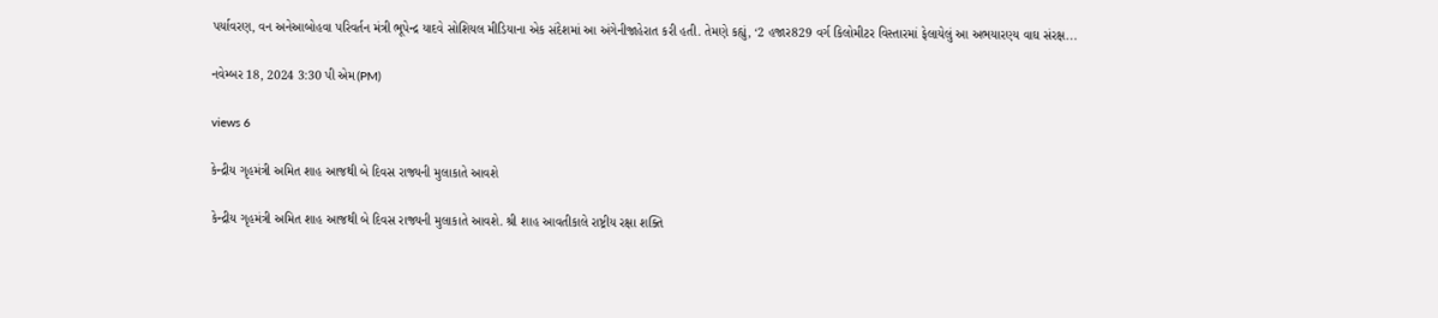પર્યાવરણ, વન અનેઆબોહવા પરિવર્તન મંત્રી ભૂપેન્દ્ર યાદવે સોશિયલ મીડિયાના એક સંદેશમાં આ અંગેનીજાહેરાત કરી હતી. તેમણે કહ્યું, ‘2 હજાર829 વર્ગ કિલોમીટર વિસ્તારમાં ફેલાયેલું આ અભયારણ્ય વાઘ સંરક્ષ...

નવેમ્બર 18, 2024 3:30 પી એમ(PM)

views 6

કેન્દ્રીય ગૃહમંત્રી અમિત શાહ આજથી બે દિવસ રાજ્યની મુલાકાતે આવશે

કેન્દ્રીય ગૃહમંત્રી અમિત શાહ આજથી બે દિવસ રાજ્યની મુલાકાતે આવશે. શ્રી શાહ આવતીકાલે રાષ્ટ્રીય રક્ષા શક્તિ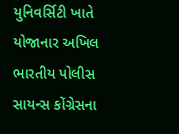યુનિવર્સિટી ખાતે યોજાનાર અખિલ ભારતીય પોલીસ સાયન્સ કોંગ્રેસના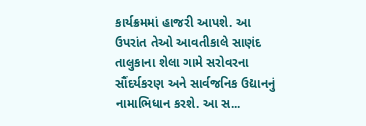કાર્યક્રમમાં હાજરી આપશે. આ ઉપરાંત તેઓ આવતીકાલે સાણંદ તાલુકાના શેલા ગામે સરોવરના સૌંદર્યકરણ અને સાર્વજનિક ઉદ્યાનનું નામાભિધાન કરશે. આ સ...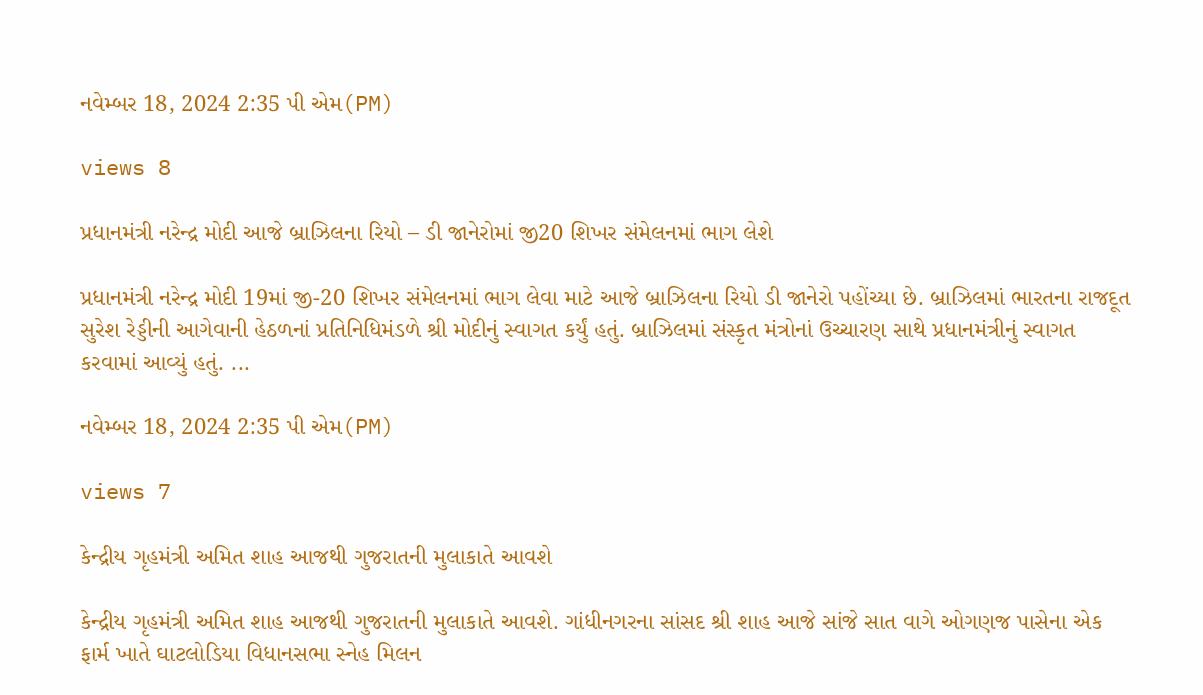નવેમ્બર 18, 2024 2:35 પી એમ(PM)

views 8

પ્રધાનમંત્રી નરેન્દ્ર મોદી આજે બ્રાઝિલના રિયો – ડી જાનેરોમાં જી20 શિખર સંમેલનમાં ભાગ લેશે

પ્રધાનમંત્રી નરેન્દ્ર મોદી 19માં જી-20 શિખર સંમેલનમાં ભાગ લેવા માટે આજે બ્રાઝિલના રિયો ડી જાનેરો પહોંચ્યા છે. બ્રાઝિલમાં ભારતના રાજદૂત સુરેશ રેડ્ડીની આગેવાની હેઠળનાં પ્રતિનિધિમંડળે શ્રી મોદીનું સ્વાગત કર્યું હતું. બ્રાઝિલમાં સંસ્કૃત મંત્રોનાં ઉચ્ચારણ સાથે પ્રધાનમંત્રીનું સ્વાગત કરવામાં આવ્યું હતું. ...

નવેમ્બર 18, 2024 2:35 પી એમ(PM)

views 7

કેન્દ્રીય ગૃહમંત્રી અમિત શાહ આજથી ગુજરાતની મુલાકાતે આવશે

કેન્દ્રીય ગૃહમંત્રી અમિત શાહ આજથી ગુજરાતની મુલાકાતે આવશે. ગાંધીનગરના સાંસદ શ્રી શાહ આજે સાંજે સાત વાગે ઓગણજ પાસેના એક ફાર્મ ખાતે ઘાટલોડિયા વિધાનસભા સ્નેહ મિલન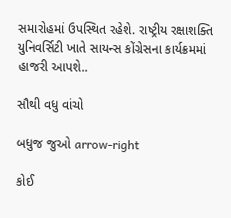સમારોહમાં ઉપસ્થિત રહેશે. રાષ્ટ્રીય રક્ષાશક્તિ યુનિવર્સિટી ખાતે સાયન્સ કોંગ્રેસના કાર્યક્રમમાં હાજરી આપશે..

સૌથી વધુ વાંચો

બધુજ જુઓ arrow-right

કોઈ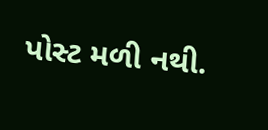પોસ્ટ મળી નથી.